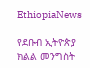EthiopiaNews

የደቡብ ኢትዮጵያ ክልል መንግስት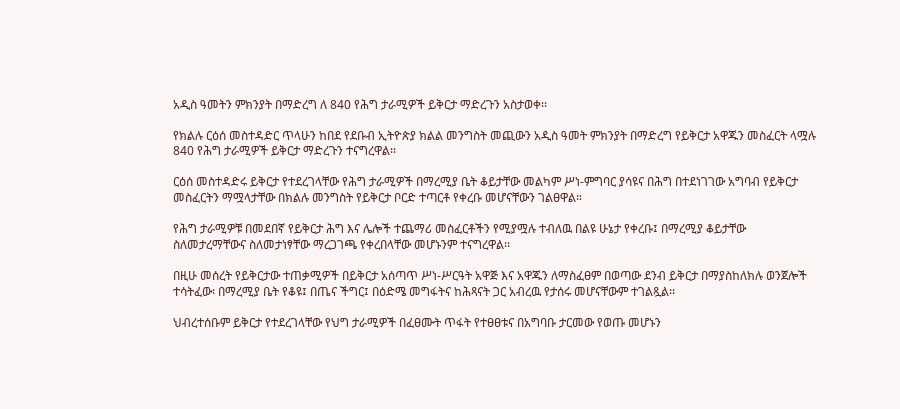አዲስ ዓመትን ምክንያት በማድረግ ለ 840 የሕግ ታራሚዎች ይቅርታ ማድረጉን አስታወቀ፡፡

የክልሉ ርዕሰ መስተዳድር ጥላሁን ከበደ የደቡብ ኢትዮጵያ ክልል መንግስት መጪውን አዲስ ዓመት ምክንያት በማድረግ የይቅርታ አዋጁን መስፈርት ላሟሉ 840 የሕግ ታራሚዎች ይቅርታ ማድረጉን ተናግረዋል፡፡

ርዕሰ መስተዳድሩ ይቅርታ የተደረገላቸው የሕግ ታራሚዎች በማረሚያ ቤት ቆይታቸው መልካም ሥነ-ምግባር ያሳዩና በሕግ በተደነገገው አግባብ የይቅርታ መስፈርትን ማሟላታቸው በክልሉ መንግስት የይቅርታ ቦርድ ተጣርቶ የቀረቡ መሆናቸውን ገልፀዋል።

የሕግ ታራሚዎቹ በመደበኛ የይቅርታ ሕግ እና ሌሎች ተጨማሪ መስፈርቶችን የሚያሟሉ ተብለዉ በልዩ ሁኔታ የቀረቡ፤ በማረሚያ ቆይታቸው ስለመታረማቸውና ስለመታነፃቸው ማረጋገጫ የቀረበላቸው መሆኑንም ተናግረዋል፡፡

በዚሁ መሰረት የይቅርታው ተጠቃሚዎች በይቅርታ አሰጣጥ ሥነ-ሥርዓት አዋጅ እና አዋጁን ለማስፈፀም በወጣው ደንብ ይቅርታ በማያስከለክሉ ወንጀሎች ተሳትፈው፡ በማረሚያ ቤት የቆዩ፤ በጤና ችግር፤ በዕድሜ መግፋትና ከሕጻናት ጋር አብረዉ የታሰሩ መሆናቸውም ተገልጿል፡፡

ህብረተሰቡም ይቅርታ የተደረገላቸው የህግ ታራሚዎች በፈፀሙት ጥፋት የተፀፀቱና በአግባቡ ታርመው የወጡ መሆኑን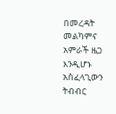በመረዳት መልካምና አምራች ዜጋ እንዲሆኑ አስፈላጊውን ትብብር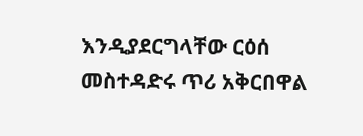እንዲያደርግላቸው ርዕሰ መስተዳድሩ ጥሪ አቅርበዋል